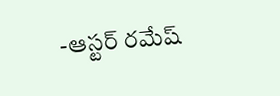-ఆస్టర్ రమేష్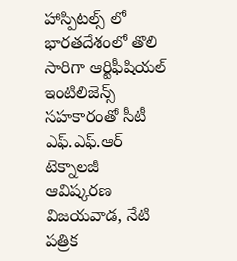హాస్పిటల్స్ లో భారతదేశంలో తొలి సారిగా ఆర్టిఫీషియల్ ఇంటిలిజెన్స్ సహకారంతో సీటీ ఎఫ్.ఎఫ్.ఆర్ టెక్నాలజీ ఆవిష్కరణ
విజయవాడ, నేటి పత్రిక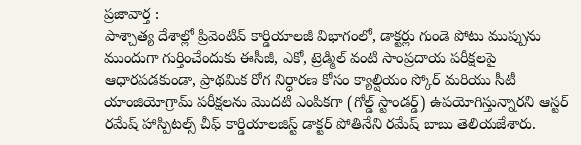ప్రజావార్త :
పాశ్చాత్య దేశాల్లో ప్రివెంటివ్ కార్డియాలజీ విభాగంలో, డాక్టర్లు గుండె పోటు ముప్పును ముందుగా గుర్తించేందుకు ఈసీజీ, ఎకో, ట్రెడ్మిల్ వంటి సాంప్రదాయ పరీక్షలపై ఆధారపడకుండా, ప్రాథమిక రోగ నిర్ధారణ కోసం క్యాల్షియం స్కోర్ మరియు సీటీ యాంజియోగ్రామ్ పరీక్షలను మొదటి ఎంపికగా (గోల్డ్ స్టాండర్డ్) ఉపయోగిస్తున్నారని ఆస్టర్ రమేష్ హాస్పిటల్స్ చీఫ్ కార్డియాలజిస్ట్ డాక్టర్ పోతినేని రమేష్ బాబు తెలియజేశారు.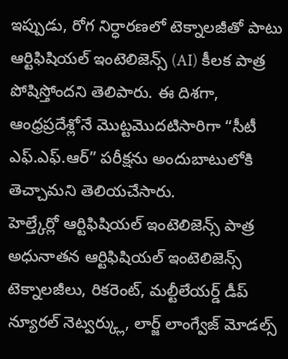ఇప్పుడు, రోగ నిర్ధారణలో టెక్నాలజీతో పాటు ఆర్టిఫిషియల్ ఇంటెలిజెన్స్ (AI) కీలక పాత్ర పోషిస్తోందని తెలిపారు. ఈ దిశగా, ఆంధ్రప్రదేశ్లోనే మొట్టమొదటిసారిగా “సీటీ ఎఫ్.ఎఫ్.ఆర్” పరీక్షను అందుబాటులోకి తెచ్చామని తెలియచేసారు.
హెల్త్కేర్లో ఆర్టిఫిషియల్ ఇంటెలిజెన్స్ పాత్ర
అధునాతన ఆర్టిఫిషియల్ ఇంటెలిజెన్స్ టెక్నాలజీలు, రికరెంట్, మల్టీలేయర్డ్ డీప్ న్యూరల్ నెట్వర్క్లు, లార్జ్ లాంగ్వేజ్ మోడల్స్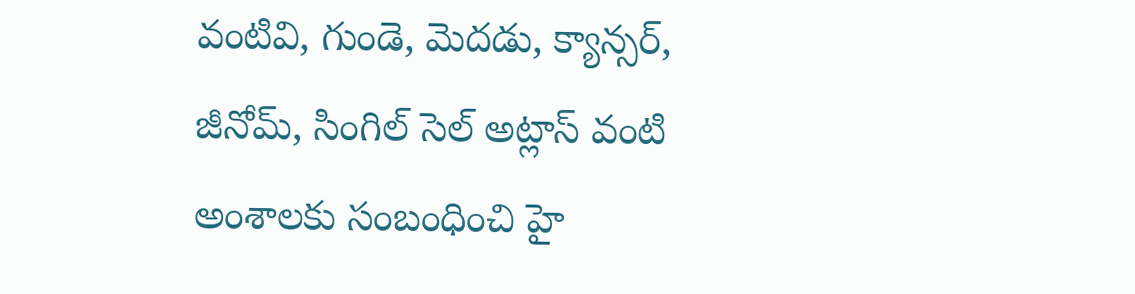వంటివి, గుండె, మెదడు, క్యాన్సర్, జీనోమ్, సింగిల్ సెల్ అట్లాస్ వంటి అంశాలకు సంబంధించి హై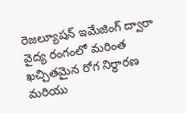రెజల్యూషన్ ఇమేజింగ్ ద్వారా వైద్య రంగంలో మరింత ఖచ్చితమైన రోగ నిర్ధారణ మరియు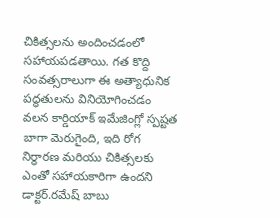చికిత్సలను అందించడంలో సహాయపడతాయి. గత కొద్ది సంవత్సరాలుగా ఈ అత్యాధునిక పద్ధతులను వినియోగించడం వలన కార్డియాక్ ఇమేజింగ్లో స్పష్టత బాగా మెరుగైంది, ఇది రోగ నిర్ధారణ మరియు చికిత్సలకు ఎంతో సహాయకారిగా ఉందని డాక్టర్.రమేష్ బాబు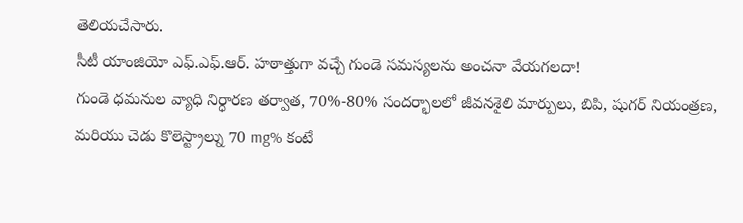తెలియచేసారు.
సీటీ యాంజియో ఎఫ్.ఎఫ్.ఆర్. హఠాత్తుగా వచ్చే గుండె సమస్యలను అంచనా వేయగలదా!
గుండె ధమనుల వ్యాధి నిర్ధారణ తర్వాత, 70%-80% సందర్భాలలో జీవనశైలి మార్పులు, బిపి, షుగర్ నియంత్రణ, మరియు చెడు కొలెస్ట్రాల్ను 70 mg% కంటే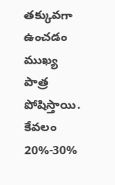తక్కువగా ఉంచడం ముఖ్య పాత్ర పోషిస్తాయి. కేవలం 20%-30%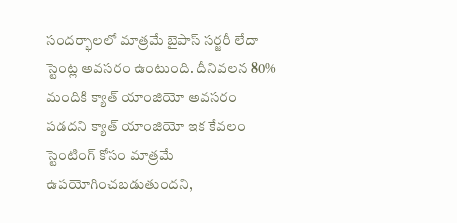సందర్భాలలో మాత్రమే బైపాస్ సర్జరీ లేదా స్టెంట్ల అవసరం ఉంటుంది. దీనివలన 80% మందికి క్యాత్ యాంజియో అవసరం పడదని క్యాత్ యాంజియో ఇక కేవలం స్టెంటింగ్ కోసం మాత్రమే ఉపయోగించబడుతుందని,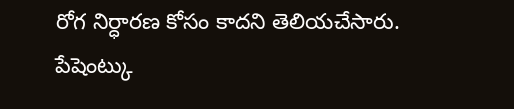రోగ నిర్ధారణ కోసం కాదని తెలియచేసారు.
పేషెంట్కు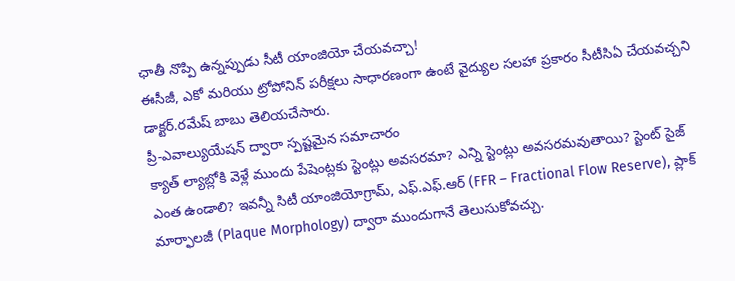ఛాతీ నొప్పి ఉన్నప్పుడు సీటీ యాంజియో చేయవచ్చా!
ఈసీజీ, ఎకో మరియు ట్రోపోనిన్ పరీక్షలు సాధారణంగా ఉంటే వైద్యుల సలహా ప్రకారం సీటీసిఏ చేయవచ్చని డాక్టర్.రమేష్ బాబు తెలియచేసారు.
ప్రీ-ఎవాల్యుయేషన్ ద్వారా స్పష్టమైన సమాచారం
క్యాత్ ల్యాబ్లోకి వెళ్లే ముందు పేషెంట్లకు స్టెంట్లు అవసరమా? ఎన్ని స్టెంట్లు అవసరమవుతాయి? స్టెంట్ సైజ్ ఎంత ఉండాలి? ఇవన్నీ సిటీ యాంజియోగ్రామ్, ఎఫ్.ఎఫ్.ఆర్ (FFR – Fractional Flow Reserve), ప్లాక్ మార్ఫాలజీ (Plaque Morphology) ద్వారా ముందుగానే తెలుసుకోవచ్చు.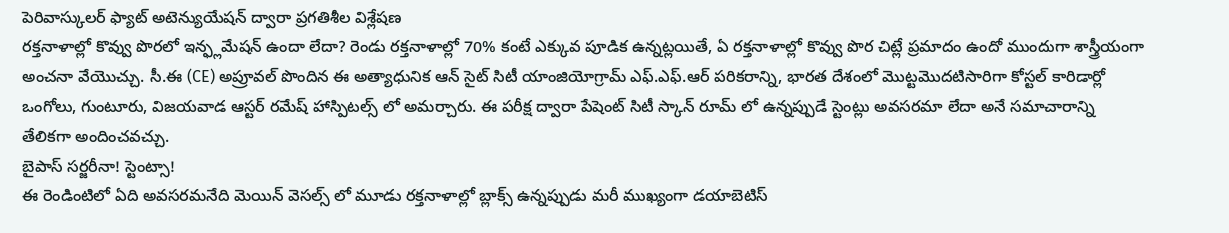పెరివాస్కులర్ ఫ్యాట్ అటెన్యుయేషన్ ద్వారా ప్రగతిశీల విశ్లేషణ
రక్తనాళాల్లో కొవ్వు పొరలో ఇన్ఫ్లమేషన్ ఉందా లేదా? రెండు రక్తనాళాల్లో 70% కంటే ఎక్కువ పూడిక ఉన్నట్లయితే, ఏ రక్తనాళాల్లో కొవ్వు పొర చిట్లే ప్రమాదం ఉందో ముందుగా శాస్త్రీయంగా అంచనా వేయొచ్చు. సీ.ఈ (CE) అప్రూవల్ పొందిన ఈ అత్యాధునిక ఆన్ సైట్ సిటీ యాంజియోగ్రామ్ ఎఫ్.ఎఫ్.ఆర్ పరికరాన్ని, భారత దేశంలో మొట్టమొదటిసారిగా కోస్టల్ కారిడార్లో ఒంగోలు, గుంటూరు, విజయవాడ ఆస్టర్ రమేష్ హాస్పిటల్స్ లో అమర్చారు. ఈ పరీక్ష ద్వారా పేషెంట్ సిటీ స్కాన్ రూమ్ లో ఉన్నప్పుడే స్టెంట్లు అవసరమా లేదా అనే సమాచారాన్ని తేలికగా అందించవచ్చు.
బైపాస్ సర్జరీనా! స్టెంట్సా!
ఈ రెండింటిలో ఏది అవసరమనేది మెయిన్ వెసల్స్ లో మూడు రక్తనాళాల్లో బ్లాక్స్ ఉన్నప్పుడు మరీ ముఖ్యంగా డయాబెటిస్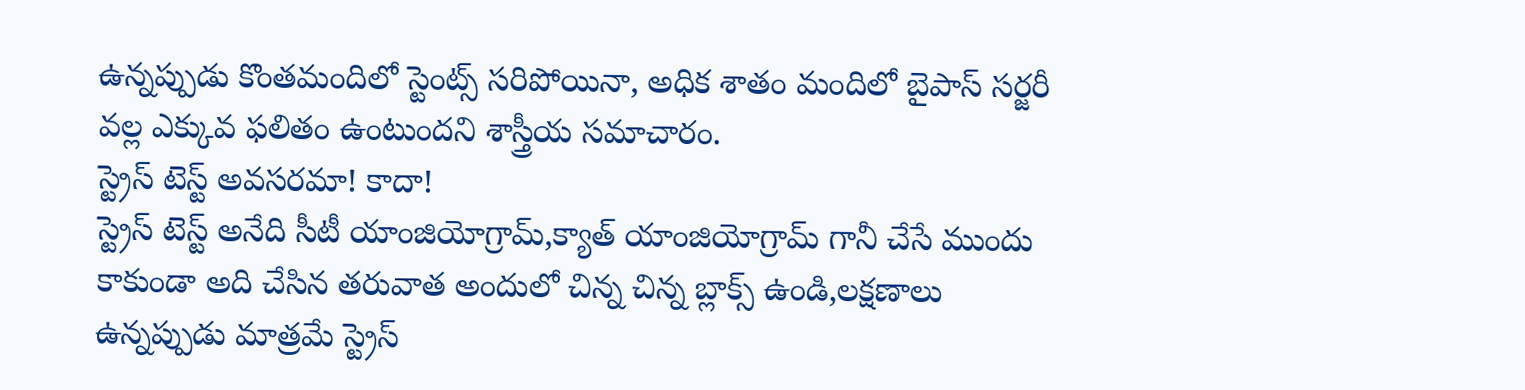ఉన్నప్పుడు కొంతమందిలో స్టెంట్స్ సరిపోయినా, అధిక శాతం మందిలో బైపాస్ సర్జరీ వల్ల ఎక్కువ ఫలితం ఉంటుందని శాస్త్రీయ సమాచారం.
స్ట్రెస్ టెస్ట్ అవసరమా! కాదా!
స్ట్రెస్ టెస్ట్ అనేది సీటీ యాంజియోగ్రామ్,క్యాత్ యాంజియోగ్రామ్ గానీ చేసే ముందు కాకుండా అది చేసిన తరువాత అందులో చిన్న చిన్న బ్లాక్స్ ఉండి,లక్షణాలు ఉన్నప్పుడు మాత్రమే స్ట్రెస్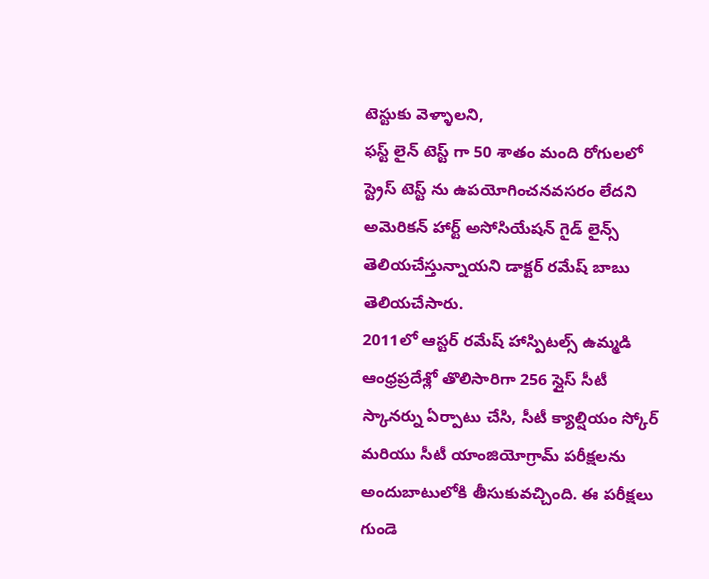టెస్టుకు వెళ్ళాలని,
ఫస్ట్ లైన్ టెస్ట్ గా 50 శాతం మంది రోగులలో స్ట్రెస్ టెస్ట్ ను ఉపయోగించనవసరం లేదని అమెరికన్ హార్ట్ అసోసియేషన్ గైడ్ లైన్స్ తెలియచేస్తున్నాయని డాక్టర్ రమేష్ బాబు తెలియచేసారు.
2011లో ఆస్టర్ రమేష్ హాస్పిటల్స్ ఉమ్మడి ఆంధ్రప్రదేశ్లో తొలిసారిగా 256 స్లైస్ సీటీ స్కానర్ను ఏర్పాటు చేసి, సీటీ క్యాల్షియం స్కోర్ మరియు సీటీ యాంజియోగ్రామ్ పరీక్షలను అందుబాటులోకి తీసుకువచ్చింది. ఈ పరీక్షలు గుండె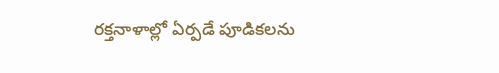రక్తనాళాల్లో ఏర్పడే పూడికలను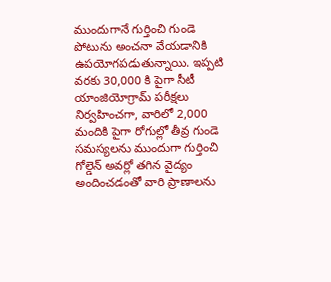ముందుగానే గుర్తించి గుండె పోటును అంచనా వేయడానికి ఉపయోగపడుతున్నాయి. ఇప్పటి వరకు 30,000 కి పైగా సీటీ యాంజియోగ్రామ్ పరీక్షలు నిర్వహించగా, వారిలో 2,000 మందికి పైగా రోగుల్లో తీవ్ర గుండె సమస్యలను ముందుగా గుర్తించి గోల్డెన్ అవర్లో తగిన వైద్యం అందించడంతో వారి ప్రాణాలను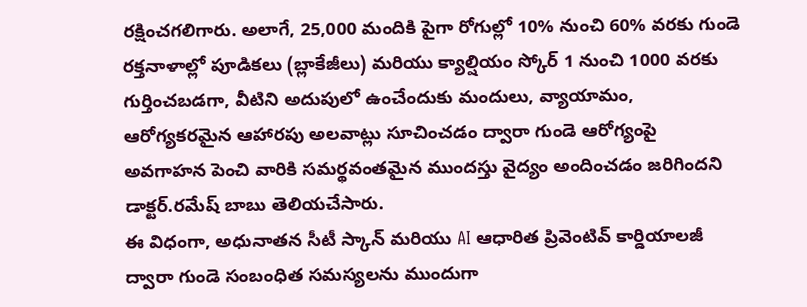రక్షించగలిగారు. అలాగే, 25,000 మందికి పైగా రోగుల్లో 10% నుంచి 60% వరకు గుండె రక్తనాళాల్లో పూడికలు (బ్లాకేజీలు) మరియు క్యాల్షియం స్కోర్ 1 నుంచి 1000 వరకు గుర్తించబడగా, వీటిని అదుపులో ఉంచేందుకు మందులు, వ్యాయామం, ఆరోగ్యకరమైన ఆహారపు అలవాట్లు సూచించడం ద్వారా గుండె ఆరోగ్యంపై అవగాహన పెంచి వారికి సమర్థవంతమైన ముందస్తు వైద్యం అందించడం జరిగిందని డాక్టర్.రమేష్ బాబు తెలియచేసారు.
ఈ విధంగా, అధునాతన సీటీ స్కాన్ మరియు AI ఆధారిత ప్రివెంటివ్ కార్డియాలజీ ద్వారా గుండె సంబంధిత సమస్యలను ముందుగా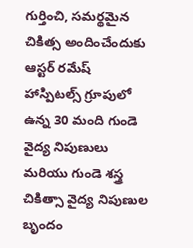గుర్తించి, సమర్థమైన చికిత్స అందించేందుకు ఆస్టర్ రమేష్ హాస్పిటల్స్ గ్రూపులో ఉన్న 30 మంది గుండె వైద్య నిపుణులు మరియు గుండె శస్త్ర చికిత్సా వైద్య నిపుణుల బృందం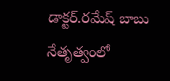డాక్టర్.రమేష్ బాబు నేతృత్వంలో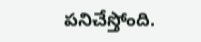పనిచేస్తోంది.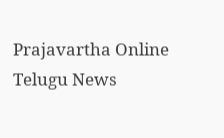Prajavartha Online Telugu News